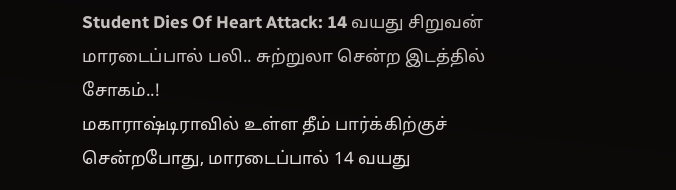Student Dies Of Heart Attack: 14 வயது சிறுவன் மாரடைப்பால் பலி.. சுற்றுலா சென்ற இடத்தில் சோகம்..!
மகாராஷ்டிராவில் உள்ள தீம் பார்க்கிற்குச் சென்றபோது, மாரடைப்பால் 14 வயது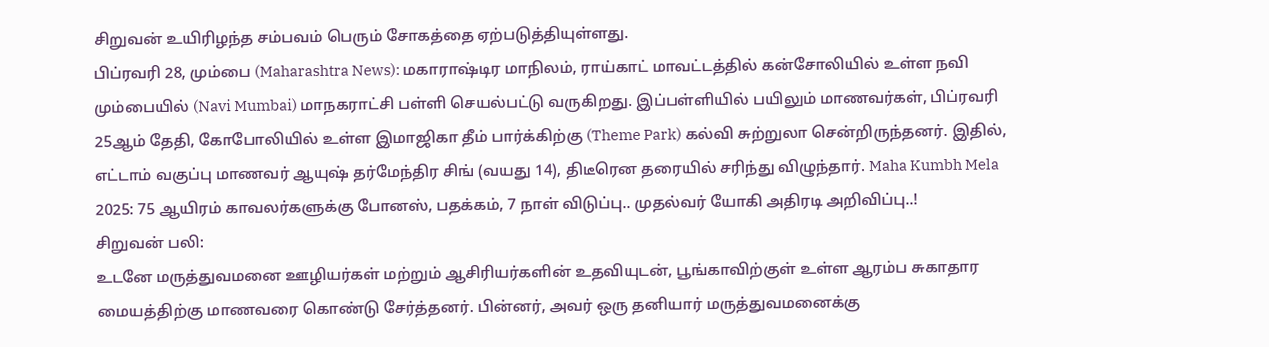சிறுவன் உயிரிழந்த சம்பவம் பெரும் சோகத்தை ஏற்படுத்தியுள்ளது.
பிப்ரவரி 28, மும்பை (Maharashtra News): மகாராஷ்டிர மாநிலம், ராய்காட் மாவட்டத்தில் கன்சோலியில் உள்ள நவி மும்பையில் (Navi Mumbai) மாநகராட்சி பள்ளி செயல்பட்டு வருகிறது. இப்பள்ளியில் பயிலும் மாணவர்கள், பிப்ரவரி 25ஆம் தேதி, கோபோலியில் உள்ள இமாஜிகா தீம் பார்க்கிற்கு (Theme Park) கல்வி சுற்றுலா சென்றிருந்தனர். இதில், எட்டாம் வகுப்பு மாணவர் ஆயுஷ் தர்மேந்திர சிங் (வயது 14), திடீரென தரையில் சரிந்து விழுந்தார். Maha Kumbh Mela 2025: 75 ஆயிரம் காவலர்களுக்கு போனஸ், பதக்கம், 7 நாள் விடுப்பு.. முதல்வர் யோகி அதிரடி அறிவிப்பு..!
சிறுவன் பலி:
உடனே மருத்துவமனை ஊழியர்கள் மற்றும் ஆசிரியர்களின் உதவியுடன், பூங்காவிற்குள் உள்ள ஆரம்ப சுகாதார மையத்திற்கு மாணவரை கொண்டு சேர்த்தனர். பின்னர், அவர் ஒரு தனியார் மருத்துவமனைக்கு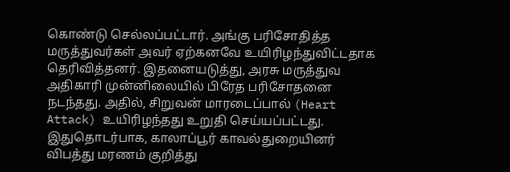கொண்டு செல்லப்பட்டார். அங்கு பரிசோதித்த மருத்துவர்கள் அவர் ஏற்கனவே உயிரிழந்துவிட்டதாக தெரிவித்தனர். இதனையடுத்து, அரசு மருத்துவ அதிகாரி முன்னிலையில் பிரேத பரிசோதனை நடந்தது. அதில், சிறுவன் மாரடைப்பால் (Heart Attack) உயிரிழந்தது உறுதி செய்யப்பட்டது. இதுதொடர்பாக, காலாப்பூர் காவல்துறையினர் விபத்து மரணம் குறித்து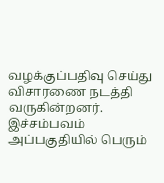வழக்குப்பதிவு செய்து விசாரணை நடத்தி வருகின்றனர். இச்சம்பவம் அப்பகுதியில் பெரும்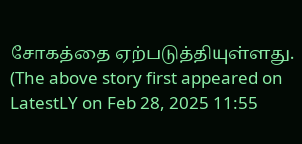சோகத்தை ஏற்படுத்தியுள்ளது.
(The above story first appeared on LatestLY on Feb 28, 2025 11:55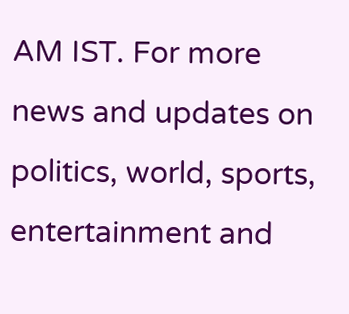AM IST. For more news and updates on politics, world, sports, entertainment and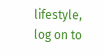lifestyle, log on to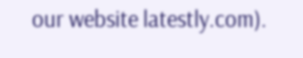our website latestly.com).